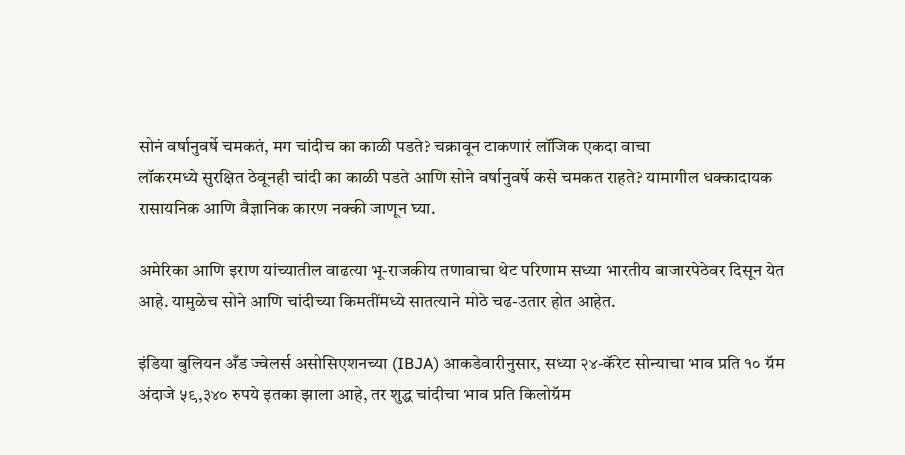सोनं वर्षानुवर्षे चमकतं, मग चांदीच का काळी पडते? चक्रावून टाकणारं लॉजिक एकदा वाचा
लॉकरमध्ये सुरक्षित ठेवूनही चांदी का काळी पडते आणि सोने वर्षानुवर्षे कसे चमकत राहते? यामागील धक्कादायक रासायनिक आणि वैज्ञानिक कारण नक्की जाणून घ्या.

अमेरिका आणि इराण यांच्यातील वाढत्या भू-राजकीय तणावाचा थेट परिणाम सध्या भारतीय बाजारपेठेवर दिसून येत आहे. यामुळेच सोने आणि चांदीच्या किमतींमध्ये सातत्याने मोठे चढ-उतार होत आहेत.

इंडिया बुलियन अँड ज्वेलर्स असोसिएशनच्या (IBJA) आकडेवारीनुसार, सध्या २४-कॅरेट सोन्याचा भाव प्रति १० ग्रॅम अंदाजे ५९,३४० रुपये इतका झाला आहे, तर शुद्ध चांदीचा भाव प्रति किलोग्रॅम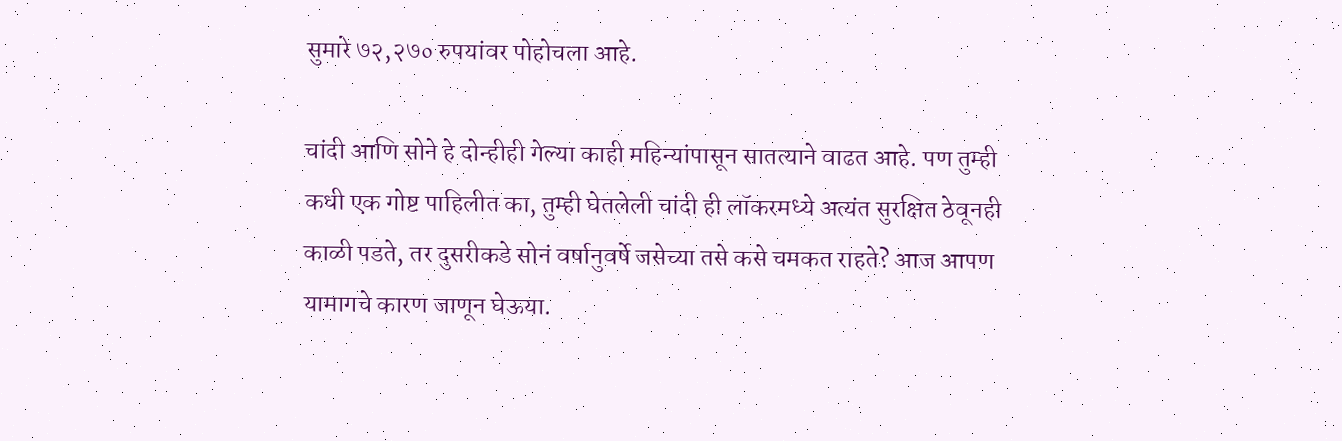सुमारे ७२,२७० रुपयांवर पोहोचला आहे.

चांदी आणि सोने हे दोन्हीही गेल्या काही महिन्यांपासून सातत्याने वाढत आहे. पण तुम्ही कधी एक गोष्ट पाहिलीत का, तुम्ही घेतलेली चांदी ही लॉकरमध्ये अत्यंत सुरक्षित ठेवूनही काळी पडते, तर दुसरीकडे सोनं वर्षानुवर्षे जसेच्या तसे कसे चमकत राहते? आज आपण यामागचे कारण जाणून घेऊया.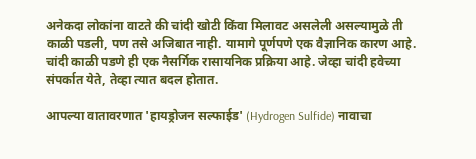अनेकदा लोकांना वाटते की चांदी खोटी किंवा मिलावट असलेली असल्यामुळे ती काळी पडली, पण तसे अजिबात नाही. यामागे पूर्णपणे एक वैज्ञानिक कारण आहे. चांदी काळी पडणे ही एक नैसर्गिक रासायनिक प्रक्रिया आहे. जेव्हा चांदी हवेच्या संपर्कात येते, तेव्हा त्यात बदल होतात.

आपल्या वातावरणात 'हायड्रोजन सल्फाईड' (Hydrogen Sulfide) नावाचा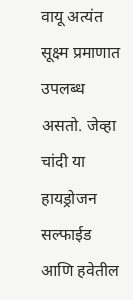वायू अत्यंत सूक्ष्म प्रमाणात उपलब्ध असतो. जेव्हा चांदी या हायड्रोजन सल्फाईड आणि हवेतील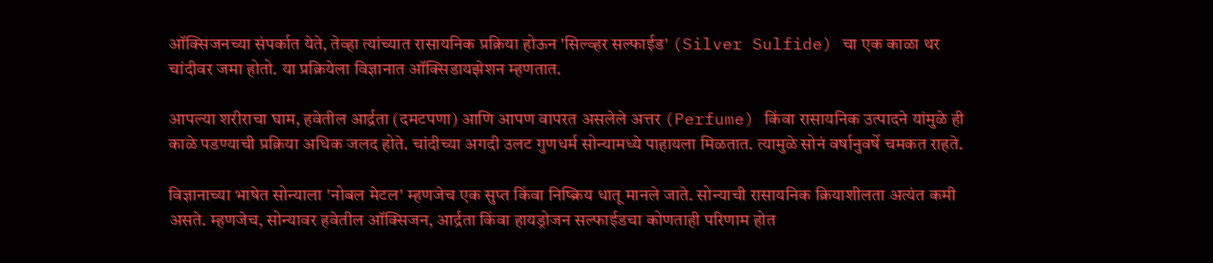ऑक्सिजनच्या संपर्कात येते, तेव्हा त्यांच्यात रासायनिक प्रक्रिया होऊन 'सिल्व्हर सल्फाईड' (Silver Sulfide) चा एक काळा थर चांदीवर जमा होतो. या प्रक्रियेला विज्ञानात ऑक्सिडायझेशन म्हणतात.

आपल्या शरीराचा घाम, हवेतील आर्द्रता (दमटपणा) आणि आपण वापरत असलेले अत्तर (Perfume) किंवा रासायनिक उत्पादने यांमुळे ही काळे पडण्याची प्रक्रिया अधिक जलद होते. चांदीच्या अगदी उलट गुणधर्म सोन्यामध्ये पाहायला मिळतात. त्यामुळे सोनं वर्षानुवर्षे चमकत राहते.

विज्ञानाच्या भाषेत सोन्याला 'नोबल मेटल' म्हणजेच एक सुप्त किंवा निष्क्रिय धातू मानले जाते. सोन्याची रासायनिक क्रियाशीलता अत्यंत कमी असते. म्हणजेच, सोन्यावर हवेतील ऑक्सिजन, आर्द्रता किंवा हायड्रोजन सल्फाईडचा कोणताही परिणाम होत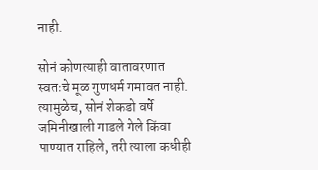नाही.

सोनं कोणत्याही वातावरणात स्वतःचे मूळ गुणधर्म गमावत नाही. त्यामुळेच, सोनं शेकडो वर्षे जमिनीखाली गाडले गेले किंवा पाण्यात राहिले, तरी त्याला कधीही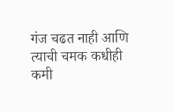गंज चढत नाही आणि त्याची चमक कधीही कमी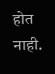होत नाही.